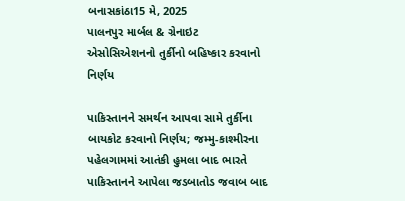બનાસકાંઠા15 મે, 2025
પાલનપુર માર્બલ & ગ્રેનાઇટ એસોસિએશનનો તુર્કીનો બહિષ્કાર કરવાનો નિર્ણય

પાકિસ્તાનને સમર્થન આપવા સામે તુર્કીના બાયકોટ કરવાનો નિર્ણય; જમ્મુ-કાશ્મીરના પહેલગામમાં આતંકી હુમલા બાદ ભારતે પાકિસ્તાનને આપેલા જડબાતોડ જવાબ બાદ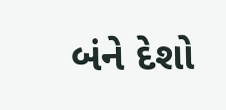બંને દેશો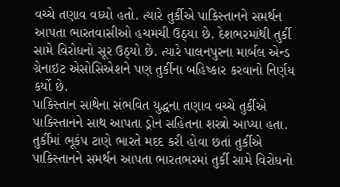વચ્ચે તણાવ વધ્યો હતો. ત્યારે તુર્કીએ પાકિસ્તાનને સમર્થન આપતા ભારતવાસીઓ હચમચી ઉઠ્યા છે. દેશભરમાંથી તુર્કી સામે વિરોધનો સૂર ઉઠ્યો છે. ત્યારે પાલનપુરના માર્બલ એન્ડ ગ્રેનાઇટ એસોસિએશને પણ તુર્કીના બહિષ્કાર કરવાનો નિર્ણય કર્યો છે.
પાકિસ્તાન સાથેના સંભવિત યુદ્ધના તણાવ વચ્ચે તુર્કીએ પાકિસ્તાનને સાથ આપતા ડ્રોન સહિતના શસ્ત્રો આપ્યા હતા. તુર્કીમાં ભૂકંપ ટાણે ભારતે મદદ કરી હોવા છતાં તુર્કીએ પાકિસ્તાનને સમર્થન આપતા ભારતભરમાં તુર્કી સામે વિરોધનો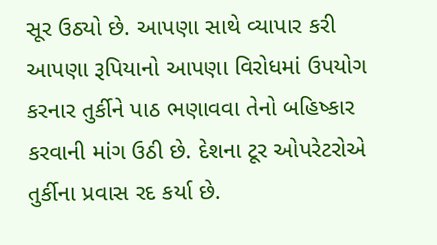સૂર ઉઠ્યો છે. આપણા સાથે વ્યાપાર કરી આપણા રૂપિયાનો આપણા વિરોધમાં ઉપયોગ કરનાર તુર્કીને પાઠ ભણાવવા તેનો બહિષ્કાર કરવાની માંગ ઉઠી છે. દેશના ટૂર ઓપરેટરોએ તુર્કીના પ્રવાસ રદ કર્યા છે.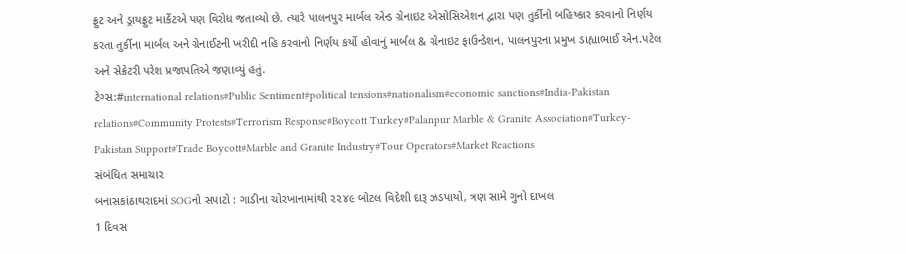ફ્રુટ અને ડ્રાયફ્રુટ માર્કેટએ પણ વિરોધ જતાવ્યો છે. ત્યારે પાલનપુર માર્બલ એન્ડ ગ્રેનાઇટ એસોસિએશન દ્વારા પણ તુર્કીનો બહિષ્કાર કરવાનો નિર્ણય કરતા તુર્કીના માર્બલ અને ગ્રેનાઈટની ખરીદી નહિ કરવાનો નિર્ણય કર્યો હોવાનું માર્બલ & ગ્રેનાઇટ ફાઉન્ડેશન, પાલનપુરના પ્રમુખ ડાહ્યાભાઈ એન.પટેલ અને સેક્રેટરી પરેશ પ્રજાપતિએ જણાવ્યું હતું.
ટેગ્સ:#international relations#Public Sentiment#political tensions#nationalism#economic sanctions#India-Pakistan relations#Community Protests#Terrorism Response#Boycott Turkey#Palanpur Marble & Granite Association#Turkey-Pakistan Support#Trade Boycott#Marble and Granite Industry#Tour Operators#Market Reactions
સંબંધિત સમાચાર
બનાસકાંઠાથરાદમાં SOGનો સપાટો : ગાડીના ચોરખાનામાંથી ૨૨૪૯ બોટલ વિદેશી દારૂ ઝડપાયો, ત્રણ સામે ગુનો દાખલ
1 દિવસ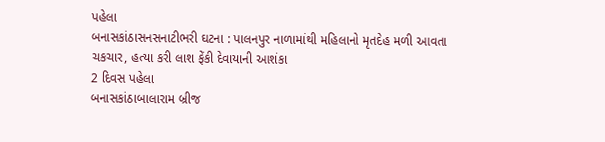પહેલા
બનાસકાંઠાસનસનાટીભરી ઘટના : પાલનપુર નાળામાંથી મહિલાનો મૃતદેહ મળી આવતા ચકચાર, હત્યા કરી લાશ ફેંકી દેવાયાની આશંકા
2 દિવસ પહેલા
બનાસકાંઠાબાલારામ બ્રીજ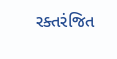રક્તરંજિત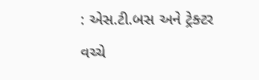: એસ.ટી.બસ અને ટ્રેક્ટર વચ્ચે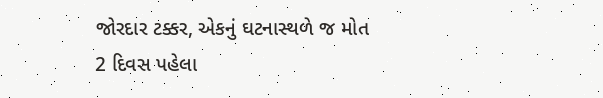જોરદાર ટક્કર, એકનું ઘટનાસ્થળે જ મોત
2 દિવસ પહેલા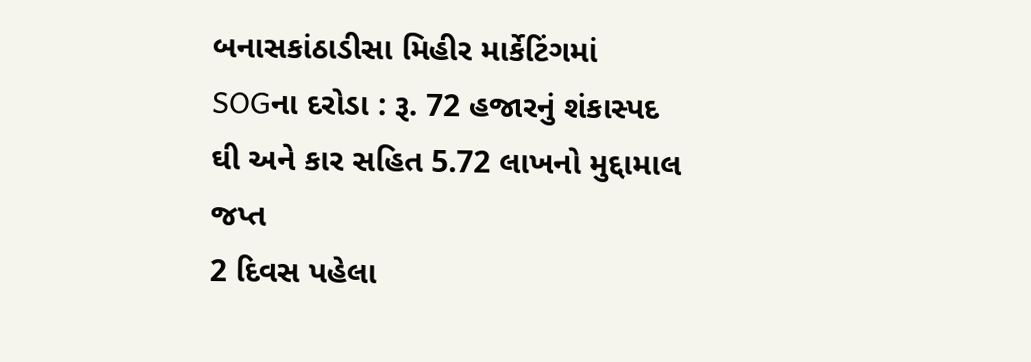બનાસકાંઠાડીસા મિહીર માર્કેટિંગમાં SOGના દરોડા : રૂ. 72 હજારનું શંકાસ્પદ ઘી અને કાર સહિત 5.72 લાખનો મુદ્દામાલ જપ્ત
2 દિવસ પહેલા